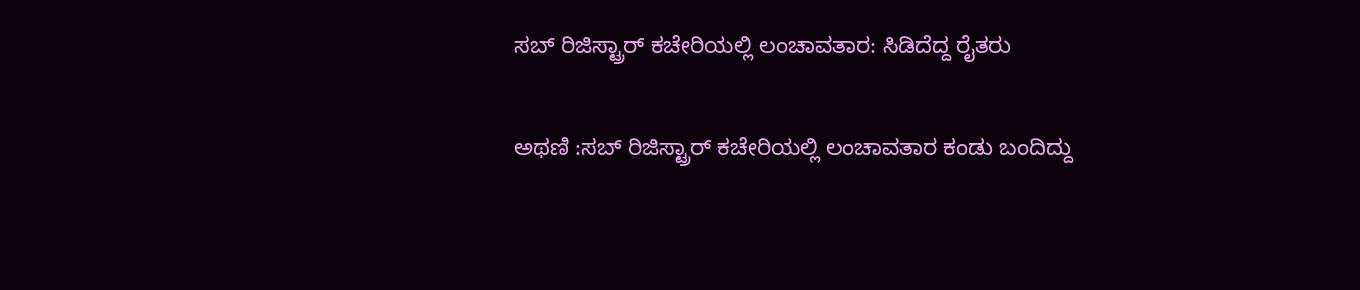ಸಬ್ ರಿಜಿಸ್ಟ್ರಾರ್ ಕಚೇರಿಯಲ್ಲಿ ಲಂಚಾವತಾರ: ಸಿಡಿದೆದ್ದ ರೈತರು

ಅಥಣಿ :ಸಬ್ ರಿಜಿಸ್ಟ್ರಾರ್ ಕಚೇರಿಯಲ್ಲಿ ಲಂಚಾವತಾರ ಕಂಡು ಬಂದಿದ್ದು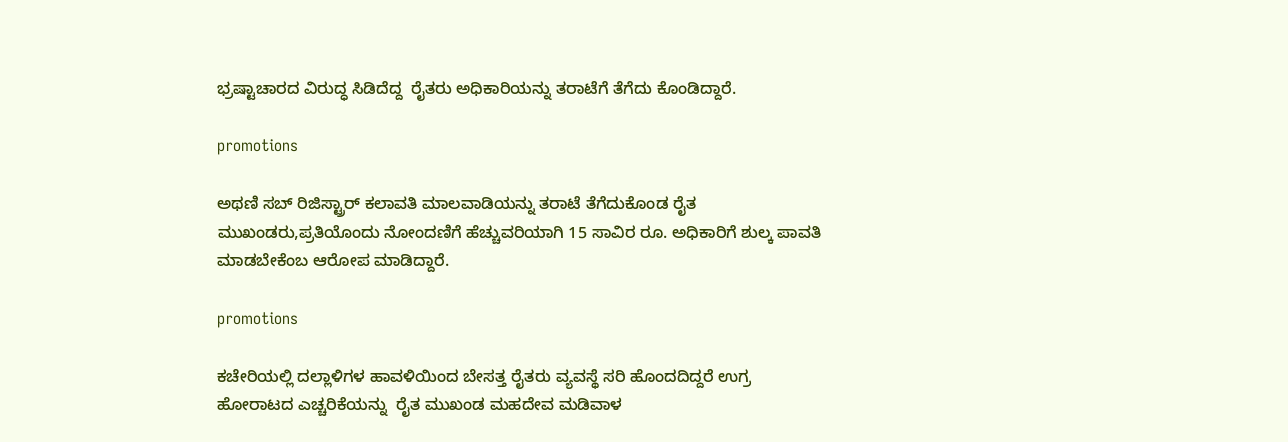ಭ್ರಷ್ಟಾಚಾರದ ವಿರುದ್ಧ ಸಿಡಿದೆದ್ದ  ರೈತರು ಅಧಿಕಾರಿಯನ್ನು ತರಾಟೆಗೆ ತೆಗೆದು ಕೊಂಡಿದ್ದಾರೆ.

promotions

ಅಥಣಿ ಸಬ್ ರಿಜಿಸ್ಟ್ರಾರ್ ಕಲಾವತಿ ಮಾಲವಾಡಿಯನ್ನು ತರಾಟೆ ತೆಗೆದುಕೊಂಡ ರೈತ ಮುಖಂಡರು,ಪ್ರತಿಯೊಂದು ನೋಂದಣಿಗೆ ಹೆಚ್ಚುವರಿಯಾಗಿ 15 ಸಾವಿರ ರೂ. ಅಧಿಕಾರಿಗೆ ಶುಲ್ಕ ಪಾವತಿ ಮಾಡಬೇಕೆಂಬ ಆರೋಪ ಮಾಡಿದ್ದಾರೆ.

promotions

ಕಚೇರಿಯಲ್ಲಿ ದಲ್ಲಾಳಿಗಳ ಹಾವಳಿಯಿಂದ ಬೇಸತ್ತ ರೈತರು ವ್ಯವಸ್ಥೆ ಸರಿ ಹೊಂದದಿದ್ದರೆ ಉಗ್ರ ಹೋರಾಟದ ಎಚ್ಚರಿಕೆಯನ್ನು  ರೈತ ಮುಖಂಡ ಮಹದೇವ ಮಡಿವಾಳ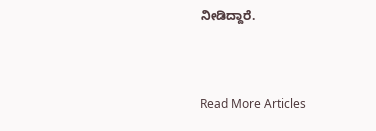ನೀಡಿದ್ದಾರೆ.



Read More Articles